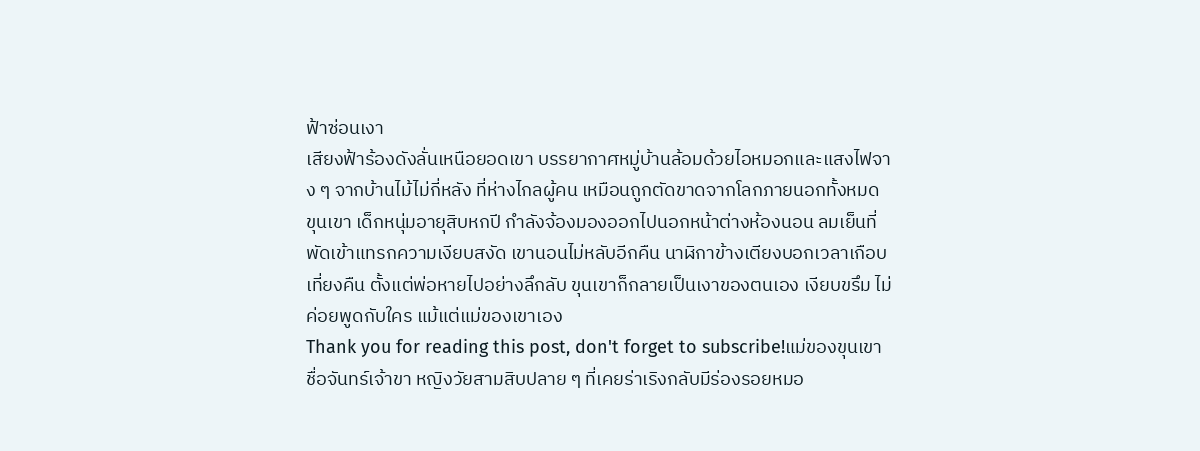ฟ้าซ่อนเงา
เสียงฟ้าร้องดังลั่นเหนือยอดเขา บรรยากาศหมู่บ้านล้อมด้วยไอหมอกและแสงไฟจาง ๆ จากบ้านไม้ไม่กี่หลัง ที่ห่างไกลผู้คน เหมือนถูกตัดขาดจากโลกภายนอกทั้งหมด ขุนเขา เด็กหนุ่มอายุสิบหกปี กำลังจ้องมองออกไปนอกหน้าต่างห้องนอน ลมเย็นที่พัดเข้าแทรกความเงียบสงัด เขานอนไม่หลับอีกคืน นาฬิกาข้างเตียงบอกเวลาเกือบเที่ยงคืน ตั้งแต่พ่อหายไปอย่างลึกลับ ขุนเขาก็กลายเป็นเงาของตนเอง เงียบขรึม ไม่ค่อยพูดกับใคร แม้แต่แม่ของเขาเอง
Thank you for reading this post, don't forget to subscribe!แม่ของขุนเขา ชื่อจันทร์เจ้าขา หญิงวัยสามสิบปลาย ๆ ที่เคยร่าเริงกลับมีร่องรอยหมอ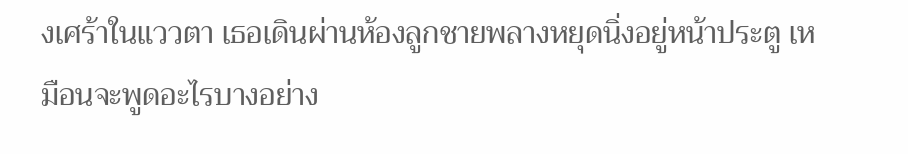งเศร้าในแววตา เธอเดินผ่านห้องลูกชายพลางหยุดนิ่งอยู่หน้าประตู เหมือนจะพูดอะไรบางอย่าง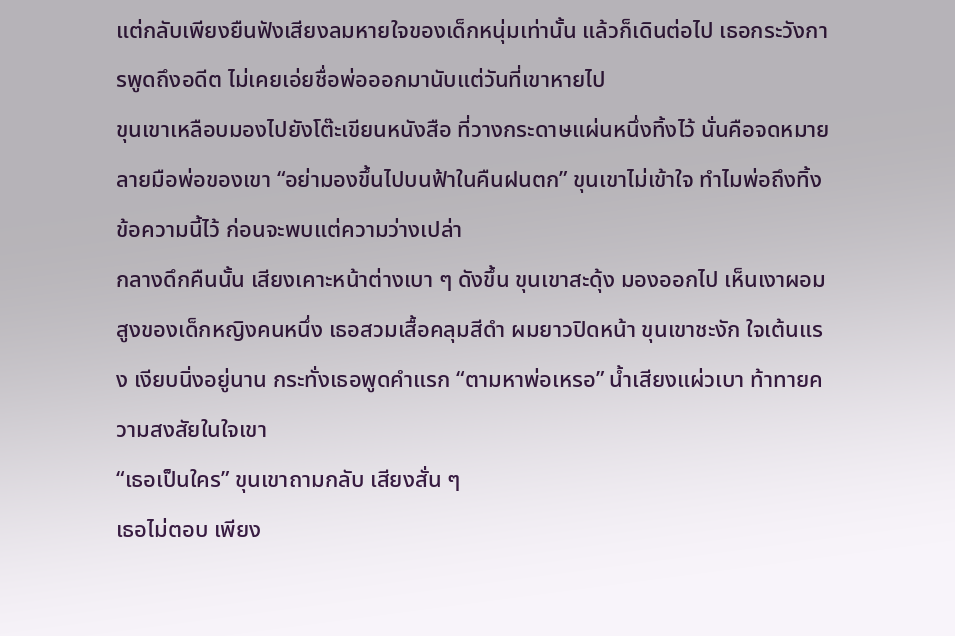แต่กลับเพียงยืนฟังเสียงลมหายใจของเด็กหนุ่มเท่านั้น แล้วก็เดินต่อไป เธอกระวังการพูดถึงอดีต ไม่เคยเอ่ยชื่อพ่อออกมานับแต่วันที่เขาหายไป
ขุนเขาเหลือบมองไปยังโต๊ะเขียนหนังสือ ที่วางกระดาษแผ่นหนึ่งทิ้งไว้ นั่นคือจดหมายลายมือพ่อของเขา “อย่ามองขึ้นไปบนฟ้าในคืนฝนตก” ขุนเขาไม่เข้าใจ ทำไมพ่อถึงทิ้งข้อความนี้ไว้ ก่อนจะพบแต่ความว่างเปล่า
กลางดึกคืนนั้น เสียงเคาะหน้าต่างเบา ๆ ดังขึ้น ขุนเขาสะดุ้ง มองออกไป เห็นเงาผอมสูงของเด็กหญิงคนหนึ่ง เธอสวมเสื้อคลุมสีดำ ผมยาวปิดหน้า ขุนเขาชะงัก ใจเต้นแรง เงียบนิ่งอยู่นาน กระทั่งเธอพูดคำแรก “ตามหาพ่อเหรอ” น้ำเสียงแผ่วเบา ท้าทายความสงสัยในใจเขา
“เธอเป็นใคร” ขุนเขาถามกลับ เสียงสั่น ๆ
เธอไม่ตอบ เพียง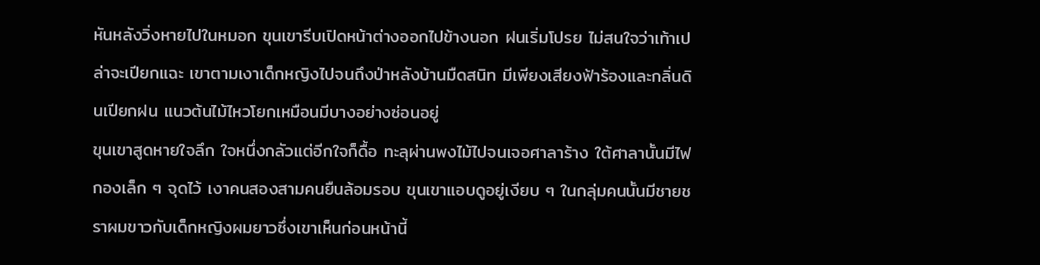หันหลังวิ่งหายไปในหมอก ขุนเขารีบเปิดหน้าต่างออกไปข้างนอก ฝนเริ่มโปรย ไม่สนใจว่าเท้าเปล่าจะเปียกแฉะ เขาตามเงาเด็กหญิงไปจนถึงป่าหลังบ้านมืดสนิท มีเพียงเสียงฟ้าร้องและกลิ่นดินเปียกฝน แนวต้นไม้ไหวโยกเหมือนมีบางอย่างซ่อนอยู่
ขุนเขาสูดหายใจลึก ใจหนึ่งกลัวแต่อีกใจก็ดื้อ ทะลุผ่านพงไม้ไปจนเจอศาลาร้าง ใต้ศาลานั้นมีไฟกองเล็ก ๆ จุดไว้ เงาคนสองสามคนยืนล้อมรอบ ขุนเขาแอบดูอยู่เงียบ ๆ ในกลุ่มคนนั้นมีชายชราผมขาวกับเด็กหญิงผมยาวซึ่งเขาเห็นก่อนหน้านี้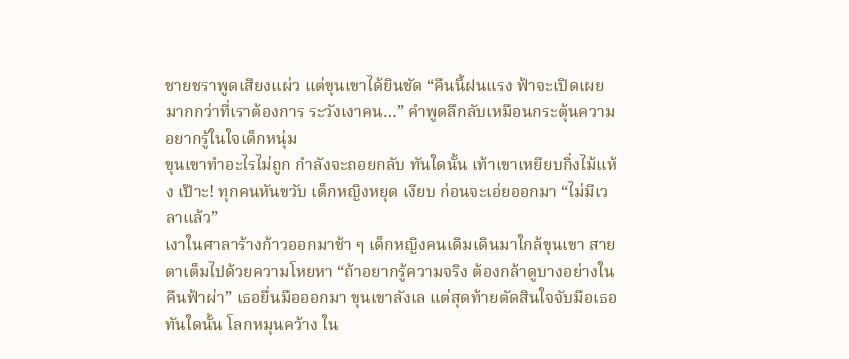ชายชราพูดเสียงแผ่ว แต่ขุนเขาได้ยินชัด “คืนนี้ฝนแรง ฟ้าจะเปิดเผยมากกว่าที่เราต้องการ ระวังเงาคน…” คำพูดลึกลับเหมือนกระตุ้นความอยากรู้ในใจเด็กหนุ่ม
ขุนเขาทำอะไรไม่ถูก กำลังจะถอยกลับ ทันใดนั้น เท้าเขาเหยียบกิ่งไม้แห้ง เป๊าะ! ทุกคนหันขวับ เด็กหญิงหยุด เงียบ ก่อนจะเอ่ยออกมา “ไม่มีเวลาแล้ว”
เงาในศาลาร้างก้าวออกมาช้า ๆ เด็กหญิงคนเดิมเดินมาใกล้ขุนเขา สายตาเต็มไปด้วยความโหยหา “ถ้าอยากรู้ความจริง ต้องกล้าดูบางอย่างในคืนฟ้าผ่า” เธอยื่นมือออกมา ขุนเขาลังเล แต่สุดท้ายตัดสินใจจับมือเธอ
ทันใดนั้น โลกหมุนคว้าง ใน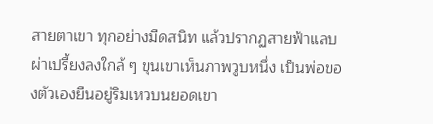สายตาเขา ทุกอย่างมืดสนิท แล้วปรากฏสายฟ้าแลบ ผ่าเปรี้ยงลงใกล้ ๆ ขุนเขาเห็นภาพวูบหนึ่ง เป็นพ่อของตัวเองยืนอยู่ริมเหวบนยอดเขา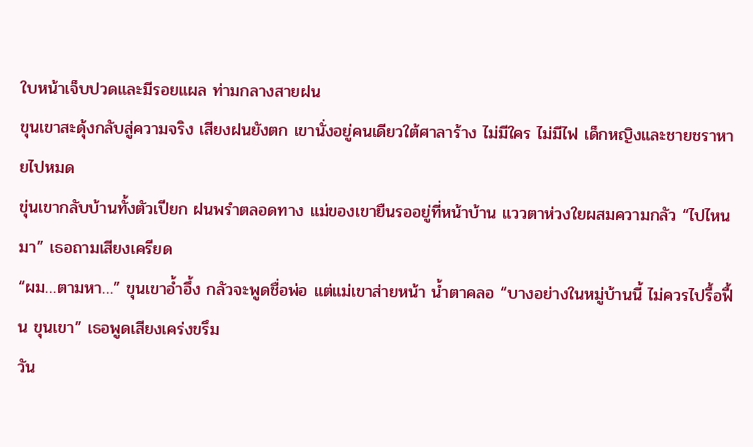ใบหน้าเจ็บปวดและมีรอยแผล ท่ามกลางสายฝน
ขุนเขาสะดุ้งกลับสู่ความจริง เสียงฝนยังตก เขานั่งอยู่คนเดียวใต้ศาลาร้าง ไม่มีใคร ไม่มีไฟ เด็กหญิงและชายชราหายไปหมด
ขุ่นเขากลับบ้านทั้งตัวเปียก ฝนพรำตลอดทาง แม่ของเขายืนรออยู่ที่หน้าบ้าน แววตาห่วงใยผสมความกลัว “ไปไหนมา” เธอถามเสียงเครียด
“ผม…ตามหา…” ขุนเขาอ้ำอึ้ง กลัวจะพูดชื่อพ่อ แต่แม่เขาส่ายหน้า น้ำตาคลอ “บางอย่างในหมู่บ้านนี้ ไม่ควรไปรื้อฟื้น ขุนเขา” เธอพูดเสียงเคร่งขรึม
วัน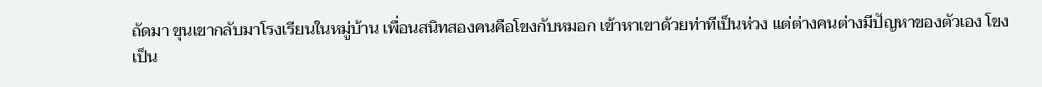ถัดมา ขุนเขากลับมาโรงเรียนในหมู่บ้าน เพื่อนสนิทสองคนคือโขงกับหมอก เข้าหาเขาด้วยท่าทีเป็นห่วง แต่ต่างคนต่างมีปัญหาของตัวเอง โขงเป็น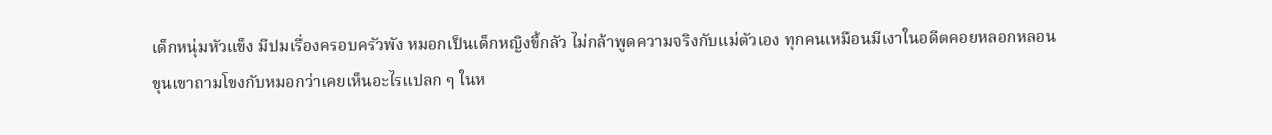เด็กหนุ่มหัวแข็ง มีปมเรื่องครอบครัวพัง หมอกเป็นเด็กหญิงขี้กลัว ไม่กล้าพูดความจริงกับแม่ตัวเอง ทุกคนเหมือนมีเงาในอดีตคอยหลอกหลอน
ขุนเขาถามโขงกับหมอกว่าเคยเห็นอะไรแปลก ๆ ในห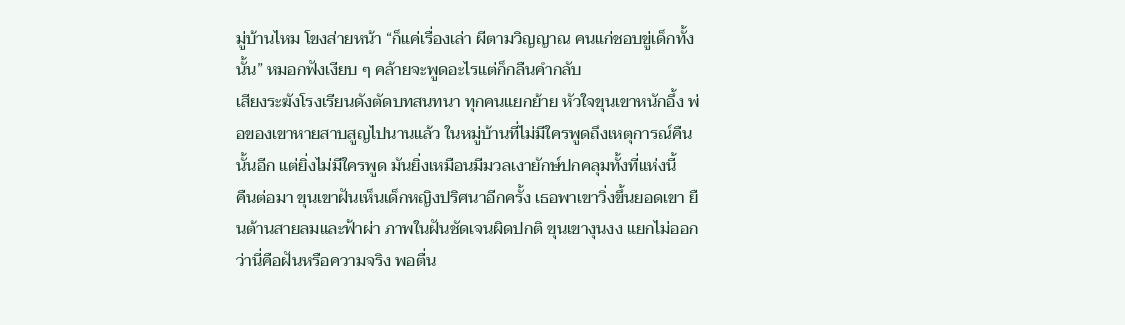มู่บ้านไหม โขงส่ายหน้า “ก็แค่เรื่องเล่า ผีตามวิญญาณ คนแก่ชอบขู่เด็กทั้งนั้น” หมอกฟังเงียบ ๆ คล้ายจะพูดอะไรแต่ก็กลืนคำกลับ
เสียงระฆังโรงเรียนดังตัดบทสนทนา ทุกคนแยกย้าย หัวใจขุนเขาหนักอึ้ง พ่อของเขาหายสาบสูญไปนานแล้ว ในหมู่บ้านที่ไม่มีใครพูดถึงเหตุการณ์คืนนั้นอีก แต่ยิ่งไม่มีใครพูด มันยิ่งเหมือนมีมวลเงายักษ์ปกคลุมทั้งที่แห่งนี้
คืนต่อมา ขุนเขาฝันเห็นเด็กหญิงปริศนาอีกครั้ง เธอพาเขาวิ่งขึ้นยอดเขา ยืนต้านสายลมและฟ้าผ่า ภาพในฝันชัดเจนผิดปกติ ขุนเขางุนงง แยกไม่ออกว่านี่คือฝันหรือความจริง พอตื่น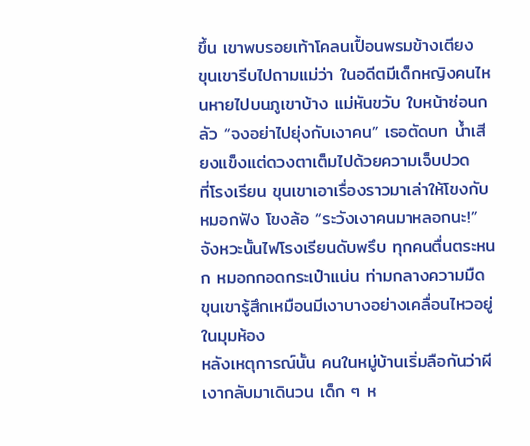ขึ้น เขาพบรอยเท้าโคลนเปื้อนพรมข้างเตียง
ขุนเขารีบไปถามแม่ว่า ในอดีตมีเด็กหญิงคนไหนหายไปบนภูเขาบ้าง แม่หันขวับ ใบหน้าซ่อนกลัว “จงอย่าไปยุ่งกับเงาคน” เธอตัดบท น้ำเสียงแข็งแต่ดวงตาเต็มไปด้วยความเจ็บปวด
ที่โรงเรียน ขุนเขาเอาเรื่องราวมาเล่าให้โขงกับหมอกฟัง โขงล้อ “ระวังเงาคนมาหลอกนะ!” จังหวะนั้นไฟโรงเรียนดับพรึบ ทุกคนตื่นตระหนก หมอกกอดกระเป๋าแน่น ท่ามกลางความมืด ขุนเขารู้สึกเหมือนมีเงาบางอย่างเคลื่อนไหวอยู่ในมุมห้อง
หลังเหตุการณ์นั้น คนในหมู่บ้านเริ่มลือกันว่าผีเงากลับมาเดินวน เด็ก ๆ ห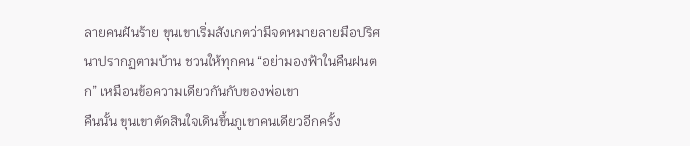ลายคนฝันร้าย ขุนเขาเริ่มสังเกตว่ามีจดหมายลายมือปริศนาปรากฏตามบ้าน ชวนให้ทุกคน “อย่ามองฟ้าในคืนฝนตก” เหมือนข้อความเดียวกันกับของพ่อเขา
คืนนั้น ขุนเขาตัดสินใจเดินขึ้นภูเขาคนเดียวอีกครั้ง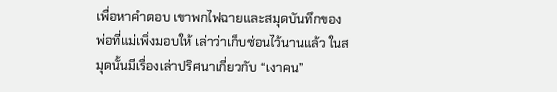เพื่อหาคำตอบ เขาพกไฟฉายและสมุดบันทึกของพ่อที่แม่เพิ่งมอบให้ เล่าว่าเก็บซ่อนไว้นานแล้ว ในสมุดนั้นมีเรื่องเล่าปริศนาเกี่ยวกับ “เงาคน”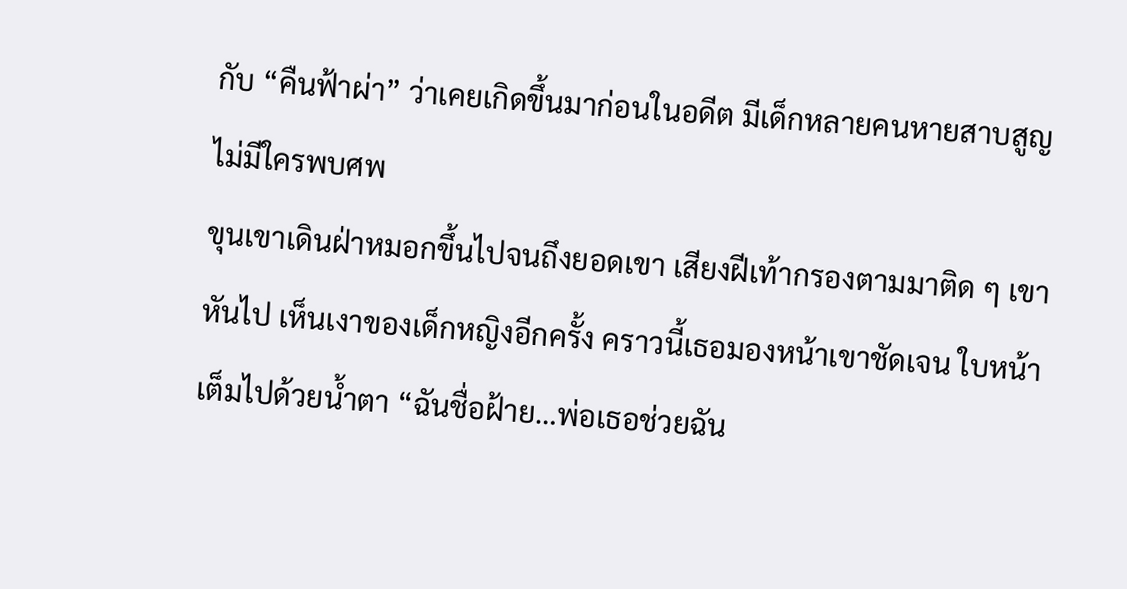กับ “คืนฟ้าผ่า” ว่าเคยเกิดขึ้นมาก่อนในอดีต มีเด็กหลายคนหายสาบสูญ ไม่มีใครพบศพ
ขุนเขาเดินฝ่าหมอกขึ้นไปจนถึงยอดเขา เสียงฝีเท้ากรองตามมาติด ๆ เขาหันไป เห็นเงาของเด็กหญิงอีกครั้ง คราวนี้เธอมองหน้าเขาชัดเจน ใบหน้าเต็มไปด้วยน้ำตา “ฉันชื่อฝ้าย…พ่อเธอช่วยฉัน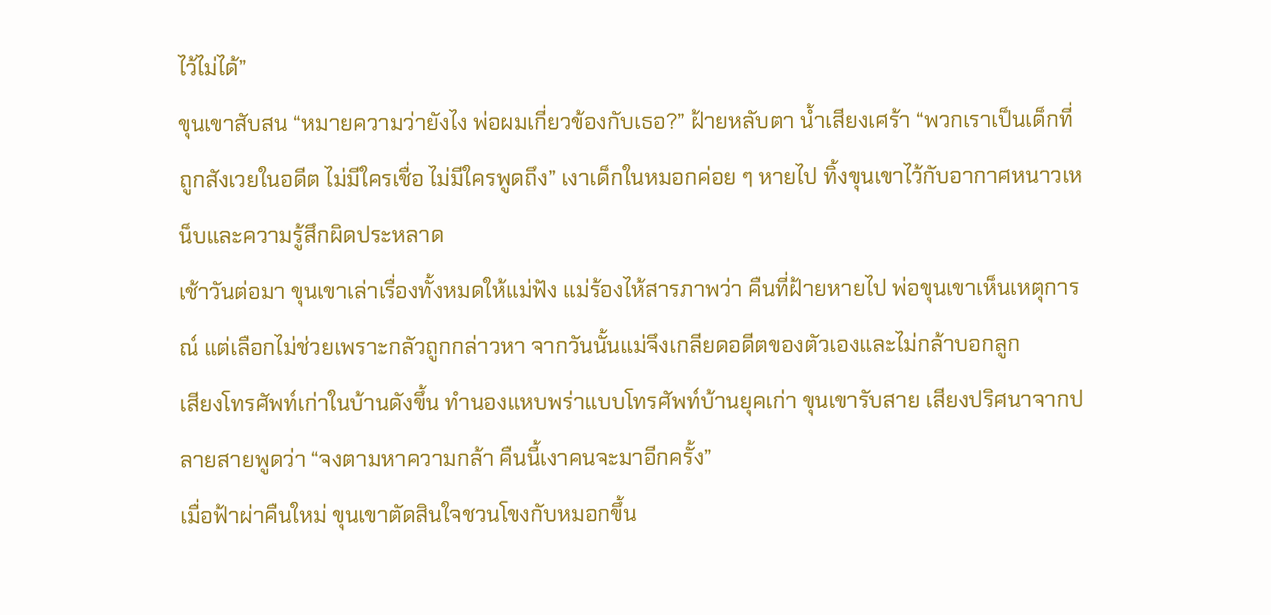ไว้ไม่ได้”
ขุนเขาสับสน “หมายความว่ายังไง พ่อผมเกี่ยวข้องกับเธอ?” ฝ้ายหลับตา น้ำเสียงเศร้า “พวกเราเป็นเด็กที่ถูกสังเวยในอดีต ไม่มีใครเชื่อ ไม่มีใครพูดถึง” เงาเด็กในหมอกค่อย ๆ หายไป ทิ้งขุนเขาไว้กับอากาศหนาวเหน็บและความรู้สึกผิดประหลาด
เช้าวันต่อมา ขุนเขาเล่าเรื่องทั้งหมดให้แม่ฟัง แม่ร้องไห้สารภาพว่า คืนที่ฝ้ายหายไป พ่อขุนเขาเห็นเหตุการณ์ แต่เลือกไม่ช่วยเพราะกลัวถูกกล่าวหา จากวันนั้นแม่จึงเกลียดอดีตของตัวเองและไม่กล้าบอกลูก
เสียงโทรศัพท์เก่าในบ้านดังขึ้น ทำนองแหบพร่าแบบโทรศัพท์บ้านยุคเก่า ขุนเขารับสาย เสียงปริศนาจากปลายสายพูดว่า “จงตามหาความกล้า คืนนี้เงาคนจะมาอีกครั้ง”
เมื่อฟ้าผ่าคืนใหม่ ขุนเขาตัดสินใจชวนโขงกับหมอกขึ้น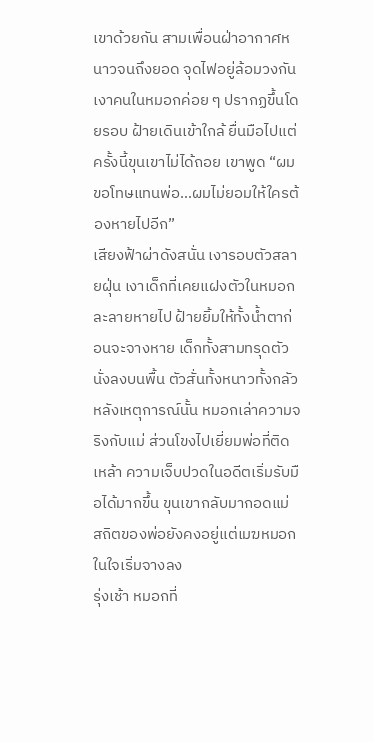เขาด้วยกัน สามเพื่อนฝ่าอากาศหนาวจนถึงยอด จุดไฟอยู่ล้อมวงกัน เงาคนในหมอกค่อย ๆ ปรากฏขึ้นโดยรอบ ฝ้ายเดินเข้าใกล้ ยื่นมือไปแต่ครั้งนี้ขุนเขาไม่ได้ถอย เขาพูด “ผมขอโทษแทนพ่อ…ผมไม่ยอมให้ใครต้องหายไปอีก”
เสียงฟ้าผ่าดังสนั่น เงารอบตัวสลายฝุ่น เงาเด็กที่เคยแฝงตัวในหมอกละลายหายไป ฝ้ายยิ้มให้ทั้งน้ำตาก่อนจะจางหาย เด็กทั้งสามทรุดตัวนั่งลงบนพื้น ตัวสั่นทั้งหนาวทั้งกลัว
หลังเหตุการณ์นั้น หมอกเล่าความจริงกับแม่ ส่วนโขงไปเยี่ยมพ่อที่ติดเหล้า ความเจ็บปวดในอดีตเริ่มรับมือได้มากขึ้น ขุนเขากลับมากอดแม่ สถิตของพ่อยังคงอยู่แต่เมฆหมอกในใจเริ่มจางลง
รุ่งเช้า หมอกที่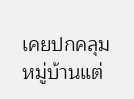เคยปกคลุมหมู่บ้านแต่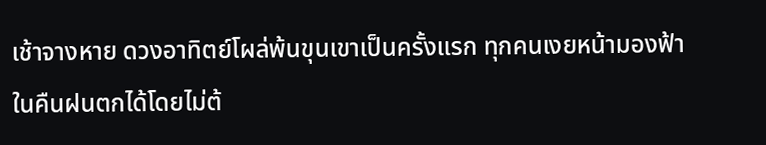เช้าจางหาย ดวงอาทิตย์โผล่พ้นขุนเขาเป็นครั้งแรก ทุกคนเงยหน้ามองฟ้าในคืนฝนตกได้โดยไม่ต้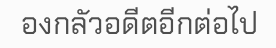องกลัวอดีตอีกต่อไป